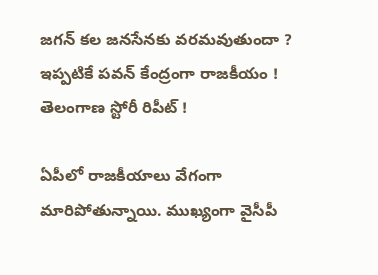జగన్ కల జనసేనకు వరమవుతుందా ? ఇప్పటికే పవన్ కేంద్రంగా రాజకీయం ! తెలంగాణ స్టోరీ రిపీట్ !

ఏపీలో రాజకీయాలు వేగంగా మారిపోతున్నాయి. ముఖ్యంగా వైసీపీ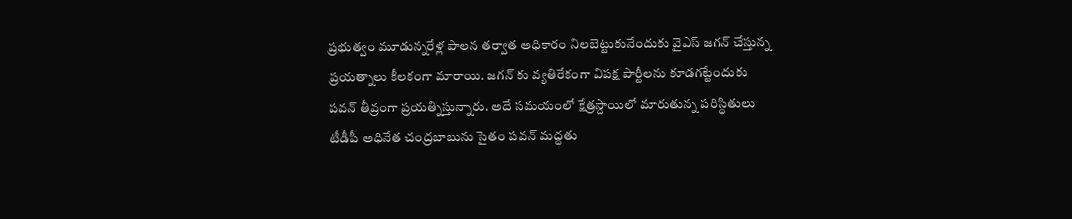ప్రభుత్వం మూడున్నరేళ్ల పాలన తర్వాత అధికారం నిలబెట్టుకునేందుకు వైఎస్ జగన్ చేస్తున్న ప్రయత్నాలు కీలకంగా మారాయి. జగన్ కు వ్యతిరేకంగా విపక్ష పార్టీలను కూడగట్టేందుకు పవన్ తీవ్రంగా ప్రయత్నిస్తున్నారు. అదే సమయంలో క్షేత్రస్దాయిలో మారుతున్న పరిస్ధితులు టీడీపీ అధినేత చంద్రబాబును సైతం పవన్ మద్దతు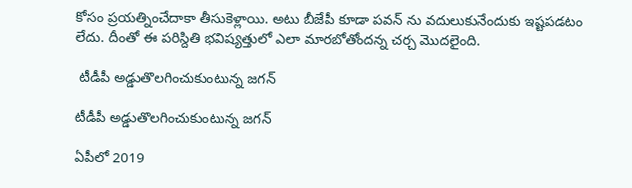కోసం ప్రయత్నించేదాకా తీసుకెళ్లాయి. అటు బీజేపీ కూడా పవన్ ను వదులుకునేందుకు ఇష్టపడటం లేదు. దీంతో ఈ పరిస్దితి భవిష్యత్తులో ఎలా మారబోతోందన్న చర్చ మొదలైంది.

 టీడీపీ అడ్డుతొలగించుకుంటున్న జగన్

టీడీపీ అడ్డుతొలగించుకుంటున్న జగన్

ఏపీలో 2019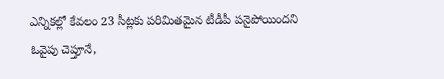ఎన్నికల్లో కేవలం 23 సీట్లకు పరిమితమైన టీడీపీ పనైపోయిందని ఓవైపు చెప్తూనే,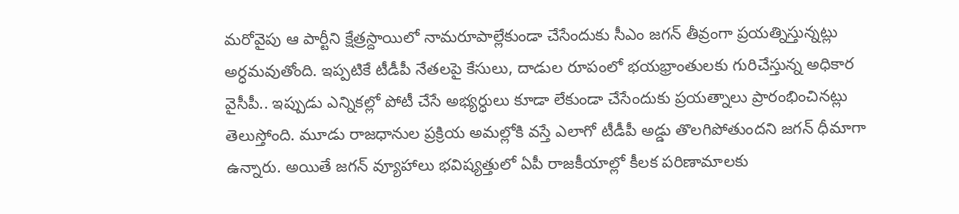మరోవైపు ఆ పార్టీని క్షేత్రస్దాయిలో నామరూపాల్లేకుండా చేసేందుకు సీఎం జగన్ తీవ్రంగా ప్రయత్నిస్తున్నట్లు అర్ధమవుతోంది. ఇప్పటికే టీడీపీ నేతలపై కేసులు, దాడుల రూపంలో భయభ్రాంతులకు గురిచేస్తున్న అధికార వైసీపీ.. ఇప్పుడు ఎన్నికల్లో పోటీ చేసే అభ్యర్ధులు కూడా లేకుండా చేసేందుకు ప్రయత్నాలు ప్రారంభించినట్లు తెలుస్తోంది. మూడు రాజధానుల ప్రక్రియ అమల్లోకి వస్తే ఎలాగో టీడీపీ అడ్డు తొలగిపోతుందని జగన్ ధీమాగా ఉన్నారు. అయితే జగన్ వ్యూహాలు భవిష్యత్తులో ఏపీ రాజకీయాల్లో కీలక పరిణామాలకు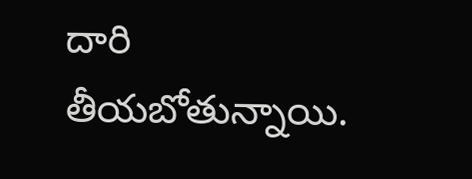దారి తీయబోతున్నాయి.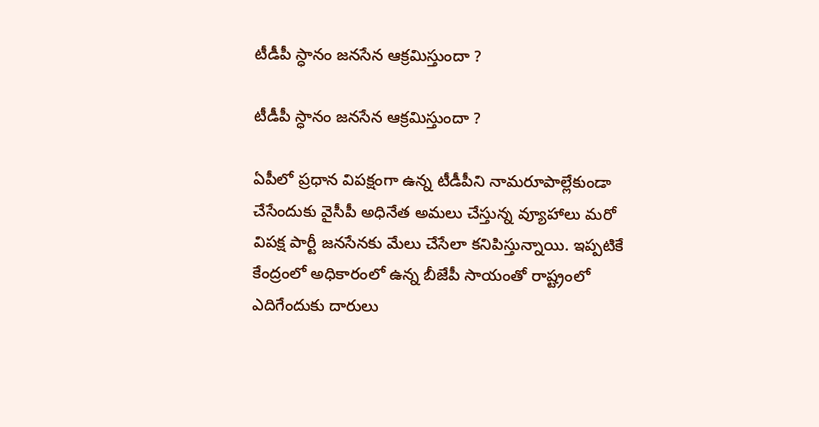టీడీపీ స్ధానం జనసేన ఆక్రమిస్తుందా ?

టీడీపీ స్ధానం జనసేన ఆక్రమిస్తుందా ?

ఏపీలో ప్రధాన విపక్షంగా ఉన్న టీడీపీని నామరూపాల్లేకుండా చేసేందుకు వైసీపీ అధినేత అమలు చేస్తున్న వ్యూహాలు మరో విపక్ష పార్టీ జనసేనకు మేలు చేసేలా కనిపిస్తున్నాయి. ఇప్పటికే కేంద్రంలో అధికారంలో ఉన్న బీజేపీ సాయంతో రాష్ట్రంలో ఎదిగేందుకు దారులు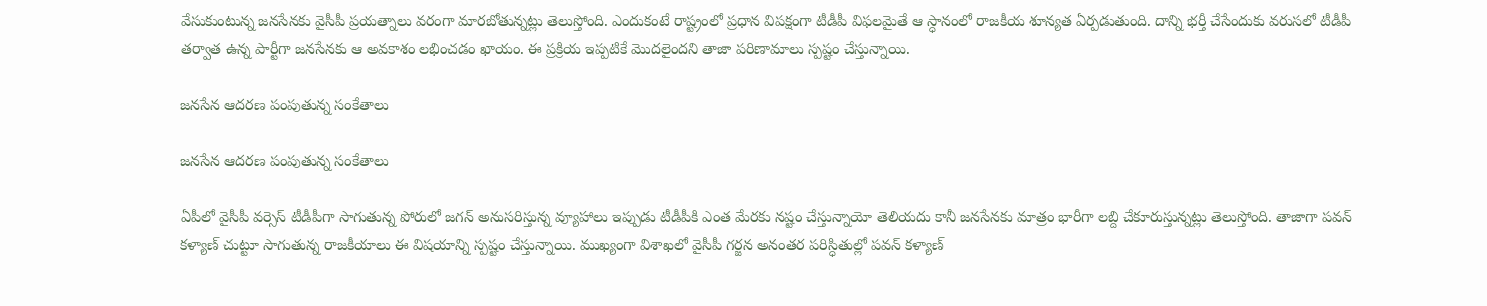వేసుకుంటున్న జనసేనకు వైసీపీ ప్రయత్నాలు వరంగా మారబోతున్నట్లు తెలుస్తోంది. ఎందుకంటే రాష్ట్రంలో ప్రధాన విపక్షంగా టీడీపీ విఫలమైతే ఆ స్ధానంలో రాజకీయ శూన్యత ఏర్పడుతుంది. దాన్ని భర్తీ చేసేందుకు వరుసలో టీడీపీ తర్వాత ఉన్న పార్టీగా జనసేనకు ఆ అవకాశం లభించడం ఖాయం. ఈ ప్రక్రియ ఇప్పటికే మొదలైందని తాజా పరిణామాలు స్పష్టం చేస్తున్నాయి.

జనసేన ఆదరణ పంపుతున్న సంకేతాలు

జనసేన ఆదరణ పంపుతున్న సంకేతాలు

ఏపీలో వైసీపీ వర్సెస్ టీడీపీగా సాగుతున్న పోరులో జగన్ అనుసరిస్తున్న వ్యూహాలు ఇప్పుడు టీడీపీకి ఎంత మేరకు నష్టం చేస్తున్నాయో తెలియదు కానీ జనసేనకు మాత్రం భారీగా లబ్ది చేకూరుస్తున్నట్లు తెలుస్తోంది. తాజాగా పవన్ కళ్యాణ్ చుట్టూ సాగుతున్న రాజకీయాలు ఈ విషయాన్ని స్పష్టం చేస్తున్నాయి. ముఖ్యంగా విశాఖలో వైసీపీ గర్జన అనంతర పరిస్ధితుల్లో పవన్ కళ్యాణ్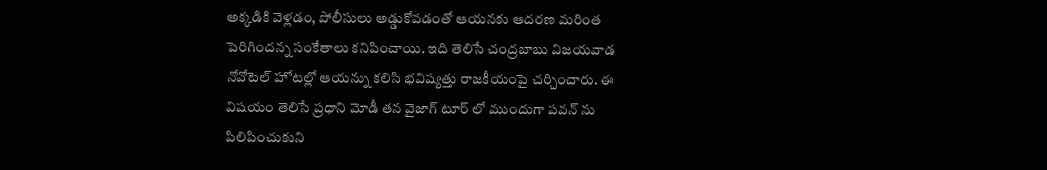అక్కడికి వెళ్లడం, పోలీసులు అడ్డుకోవడంతో ఆయనకు ఆదరణ మరింత పెరిగిందన్న సంకేతాలు కనిపించాయి. ఇది తెలిసే చంద్రబాబు విజయవాడ నోవోటెల్ హోటల్లో ఆయన్ను కలిసి భవిష్యత్తు రాజకీయంపై చర్చించారు. ఈ విషయం తెలిసే ప్రధాని మోడీ తన వైజాగ్ టూర్ లో ముందుగా పవన్ ను పిలిపించుకుని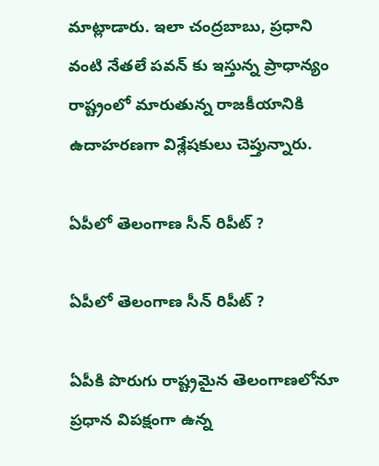మాట్లాడారు. ఇలా చంద్రబాబు, ప్రధాని వంటి నేతలే పవన్ కు ఇస్తున్న ప్రాధాన్యం రాష్ట్రంలో మారుతున్న రాజకీయానికి ఉదాహరణగా విశ్లేషకులు చెప్తున్నారు.

ఏపీలో తెలంగాణ సీన్ రిపీట్ ?

ఏపీలో తెలంగాణ సీన్ రిపీట్ ?

ఏపీకి పొరుగు రాష్ట్రమైన తెలంగాణలోనూ ప్రధాన విపక్షంగా ఉన్న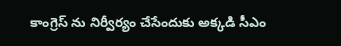కాంగ్రెస్ ను నిర్వీర్యం చేసేందుకు అక్కడి సీఎం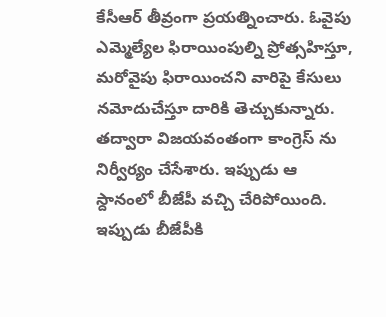కేసీఆర్ తీవ్రంగా ప్రయత్నించారు. ఓవైపు ఎమ్మెల్యేల ఫిరాయింపుల్ని ప్రోత్సహిస్తూ, మరోవైపు ఫిరాయించని వారిపై కేసులు నమోదుచేస్తూ దారికి తెచ్చుకున్నారు. తద్వారా విజయవంతంగా కాంగ్రెస్ ను నిర్వీర్యం చేసేశారు. ఇప్పుడు ఆ స్దానంలో బీజేపీ వచ్చి చేరిపోయింది. ఇప్పుడు బీజేపీకి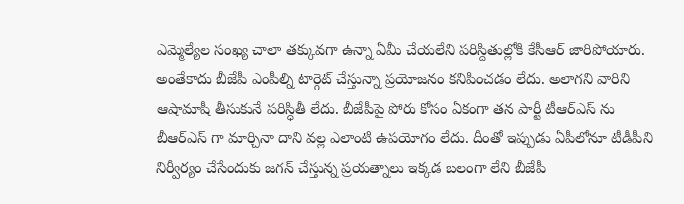ఎమ్మెల్యేల సంఖ్య చాలా తక్కువగా ఉన్నా ఏమీ చేయలేని పరిస్దితుల్లోకి కేసీఆర్ జారిపోయారు. అంతేకాదు బీజేపీ ఎంపీల్ని టార్గెట్ చేస్తున్నా ప్రయోజనం కనిపించడం లేదు. అలాగని వారిని ఆషామాషీ తీసుకునే పరిస్ధితీ లేదు. బీజేపీపై పోరు కోసం ఏకంగా తన పార్టీ టీఆర్ఎస్ ను బీఆర్ఎస్ గా మార్చినా దాని వల్ల ఎలాంటి ఉపయోగం లేదు. దీంతో ఇప్పుడు ఏపీలోనూ టీడీపీని నిర్వీర్యం చేసేందుకు జగన్ చేస్తున్న ప్రయత్నాలు ఇక్కడ బలంగా లేని బీజేపీ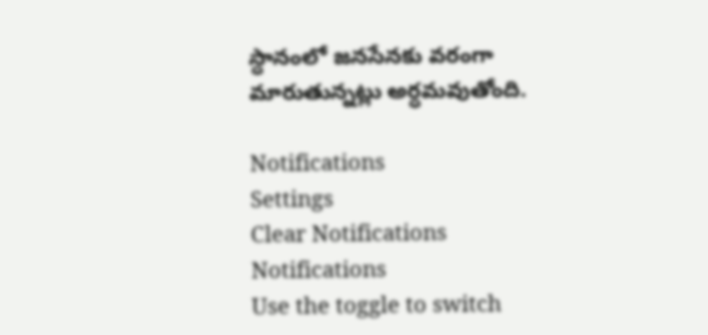స్ధానంలో జనసేనకు వరంగా మారుతున్నట్లు అర్ధమవుతోంది.

Notifications
Settings
Clear Notifications
Notifications
Use the toggle to switch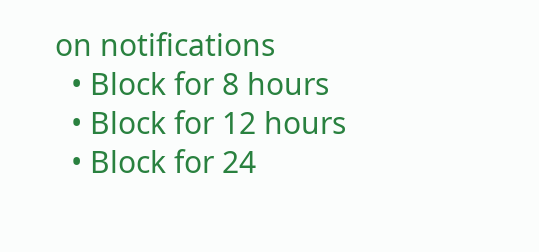on notifications
  • Block for 8 hours
  • Block for 12 hours
  • Block for 24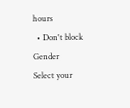hours
  • Don't block
Gender
Select your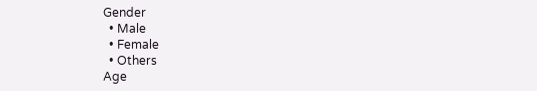Gender
  • Male
  • Female
  • Others
Age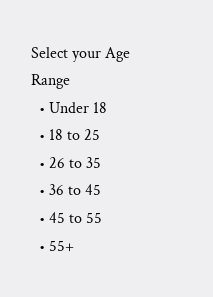Select your Age Range
  • Under 18
  • 18 to 25
  • 26 to 35
  • 36 to 45
  • 45 to 55
  • 55+